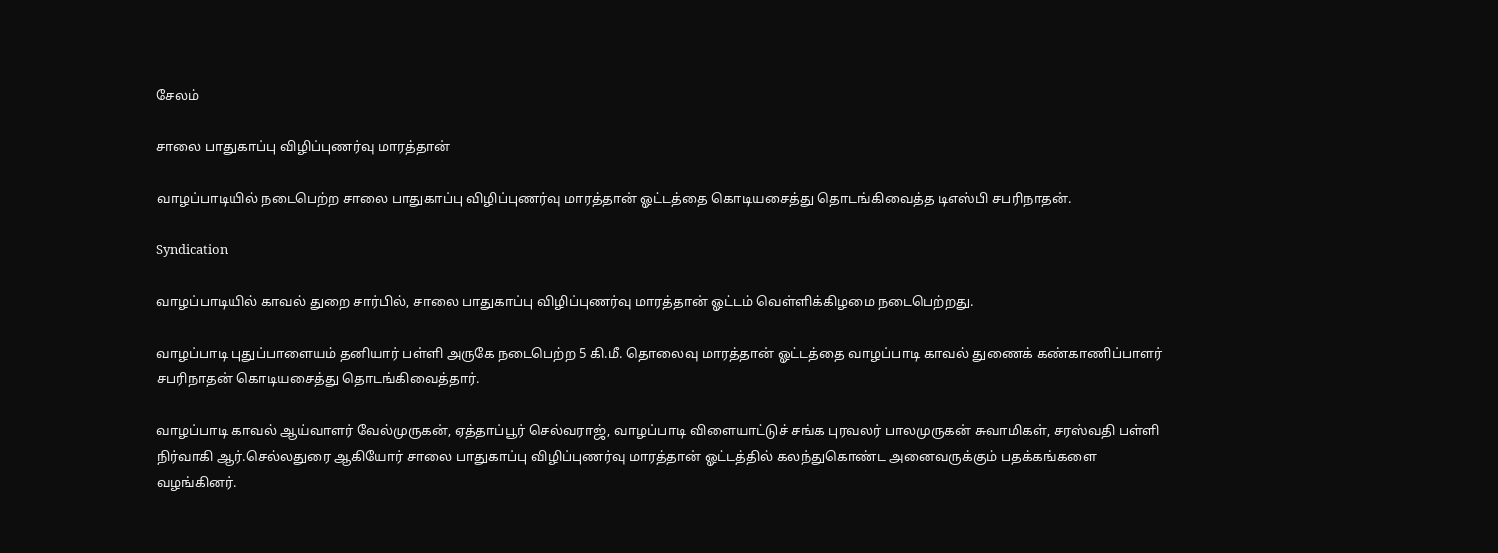சேலம்

சாலை பாதுகாப்பு விழிப்புணர்வு மாரத்தான்

வாழப்பாடியில் நடைபெற்ற சாலை பாதுகாப்பு விழிப்புணர்வு மாரத்தான் ஓட்டத்தை கொடியசைத்து தொடங்கிவைத்த டிஎஸ்பி சபரிநாதன்.

Syndication

வாழப்பாடியில் காவல் துறை சார்பில், சாலை பாதுகாப்பு விழிப்புணர்வு மாரத்தான் ஓட்டம் வெள்ளிக்கிழமை நடைபெற்றது.

வாழப்பாடி புதுப்பாளையம் தனியார் பள்ளி அருகே நடைபெற்ற 5 கி.மீ. தொலைவு மாரத்தான் ஓட்டத்தை வாழப்பாடி காவல் துணைக் கண்காணிப்பாளர் சபரிநாதன் கொடியசைத்து தொடங்கிவைத்தார்.

வாழப்பாடி காவல் ஆய்வாளர் வேல்முருகன், ஏத்தாப்பூர் செல்வராஜ், வாழப்பாடி விளையாட்டுச் சங்க புரவலர் பாலமுருகன் சுவாமிகள், சரஸ்வதி பள்ளி நிர்வாகி ஆர்.செல்லதுரை ஆகியோர் சாலை பாதுகாப்பு விழிப்புணர்வு மாரத்தான் ஓட்டத்தில் கலந்துகொண்ட அனைவருக்கும் பதக்கங்களை வழங்கினர்.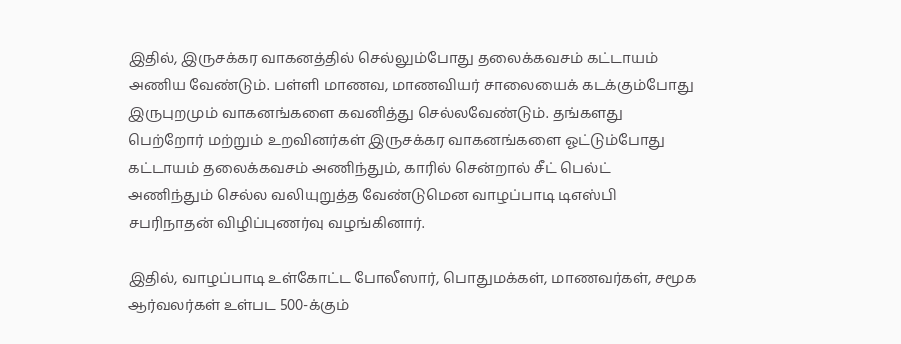இதில், இருசக்கர வாகனத்தில் செல்லும்போது தலைக்கவசம் கட்டாயம் அணிய வேண்டும். பள்ளி மாணவ, மாணவியர் சாலையைக் கடக்கும்போது இருபுறமும் வாகனங்களை கவனித்து செல்லவேண்டும். தங்களது பெற்றோர் மற்றும் உறவினர்கள் இருசக்கர வாகனங்களை ஓட்டும்போது கட்டாயம் தலைக்கவசம் அணிந்தும், காரில் சென்றால் சீட் பெல்ட் அணிந்தும் செல்ல வலியுறுத்த வேண்டுமென வாழப்பாடி டிஎஸ்பி சபரிநாதன் விழிப்புணர்வு வழங்கினார்.

இதில், வாழப்பாடி உள்கோட்ட போலீஸார், பொதுமக்கள், மாணவர்கள், சமூக ஆர்வலர்கள் உள்பட 500-க்கும்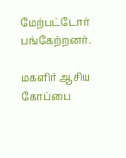மேற்பட்டோர் பங்கேற்றனர்.

மகளிர் ஆசிய கோப்பை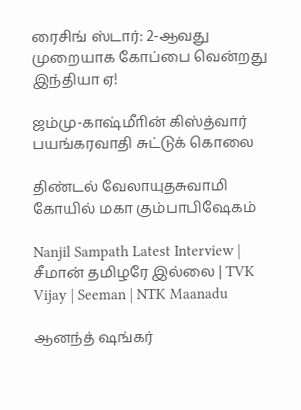ரைசிங் ஸ்டார்: 2-ஆவது முறையாக கோப்பை வென்றது இந்தியா ஏ!

ஜம்மு-காஷ்மீாின் கிஸ்த்வார் பயங்கரவாதி சுட்டுக் கொலை

திண்டல் வேலாயுதசுவாமி கோயில் மகா கும்பாபிஷேகம்

Nanjil Sampath Latest Interview | சீமான் தமிழரே இல்லை | TVK Vijay | Seeman | NTK Maanadu

ஆனந்த் ஷங்கர்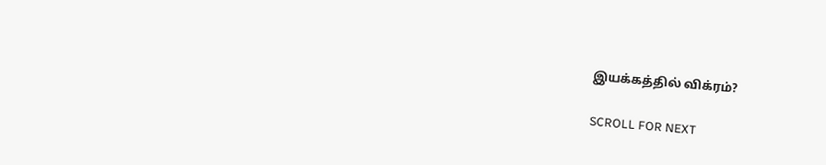இயக்கத்தில் விக்ரம்?

SCROLL FOR NEXT